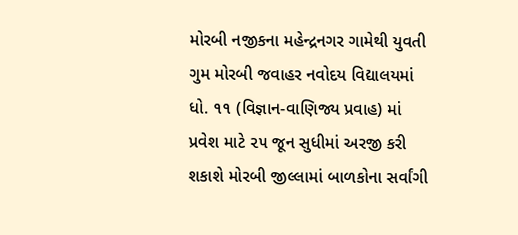મોરબી નજીકના મહેન્દ્રનગર ગામેથી યુવતી ગુમ મોરબી જવાહર નવોદય વિદ્યાલયમાં ધો. ૧૧ (વિજ્ઞાન-વાણિજ્ય પ્રવાહ) માં પ્રવેશ માટે ૨૫ જૂન સુધીમાં અરજી કરી શકાશે મોરબી જીલ્લામાં બાળકોના સર્વાંગી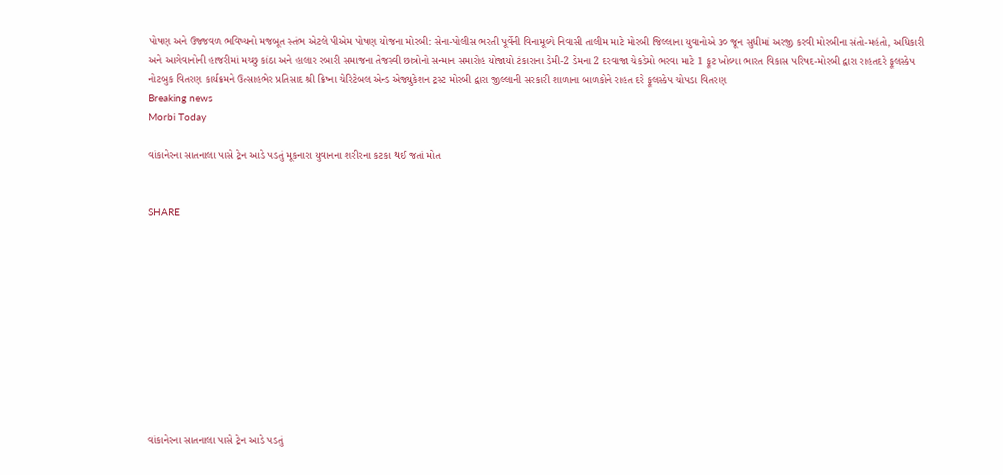પોષણ અને ઉજ્જવળ ભવિષ્યનો મજબૂત સ્તંભ એટલે પીએમ પોષણ યોજના મોરબી: સેના-પોલીસ ભરતી પૂર્વેની વિનામૂલ્યે નિવાસી તાલીમ માટે મોરબી જિલ્લાના યુવાનોએ ૩૦ જૂન સુધીમાં અરજી કરવી મોરબીના સંતો-મહંતો, અધિકારી અને આગેવાનોની હાજરીમાં મચ્છુ કાંઠા અને હાલાર રબારી સમાજના તેજસ્વી છાત્રોનો સન્માન સમારોહ યોજાયો ટંકારાના ડેમી-2 ડેમના 2 દરવાજા ચેકડેમો ભરવા માટે 1 ફૂટ ખોલ્યા ભારત વિકાસ પરિષદ-મોરબી દ્વારા રાહતદરે ફૂલસ્કેપ નોટબુક વિતરણ કાર્યક્રમને ઉત્સાહભેર પ્રતિસાદ શ્રી ક્રિષ્ના ચેરિટેબલ એન્ડ એજ્યુકેશન ટ્રસ્ટ મોરબી દ્વારા જીલ્લાની સરકારી શાળાના બાળકોને રાહત દરે ફૂલસ્કેપ ચોપડા વિતરણ
Breaking news
Morbi Today

વાંકાનેરના સાતનાલા પાસે ટ્રેન આડે પડતું મૂકનારા યુવાનના શરીરના કટકા થઈ જતાં મોત


SHARE











વાંકાનેરના સાતનાલા પાસે ટ્રેન આડે પડતું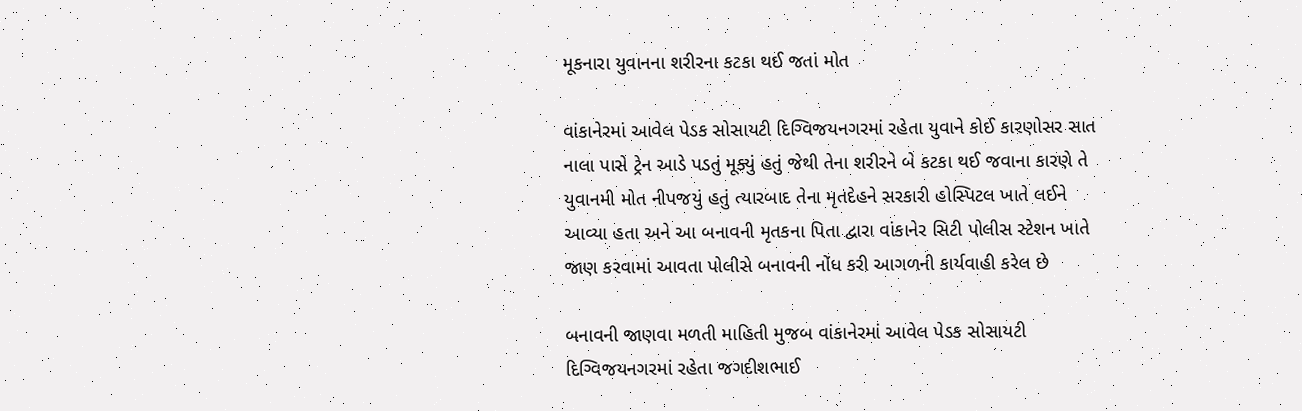મૂકનારા યુવાનના શરીરના કટકા થઈ જતાં મોત

વાંકાનેરમાં આવેલ પેડક સોસાયટી દિગ્વિજયનગરમાં રહેતા યુવાને કોઈ કારણોસર સાત નાલા પાસે ટ્રેન આડે પડતું મૂક્યું હતું જેથી તેના શરીરને બે કટકા થઈ જવાના કારણે તે યુવાનમી મોત નીપજયું હતું ત્યારબાદ તેના મૃતદેહને સરકારી હોસ્પિટલ ખાતે લઈને આવ્યા હતા અને આ બનાવની મૃતકના પિતા દ્વારા વાંકાનેર સિટી પોલીસ સ્ટેશન ખાતે જાણ કરવામાં આવતા પોલીસે બનાવની નોંધ કરી આગળની કાર્યવાહી કરેલ છે

બનાવની જાણવા મળતી માહિતી મુજબ વાંકાનેરમાં આવેલ પેડક સોસાયટી દિગ્વિજયનગરમાં રહેતા જગદીશભાઈ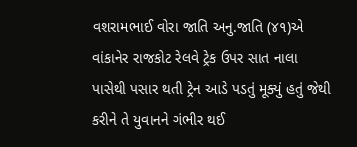વશરામભાઈ વોરા જાતિ અનુ.જાતિ (૪૧)એ વાંકાનેર રાજકોટ રેલવે ટ્રેક ઉપર સાત નાલા પાસેથી પસાર થતી ટ્રેન આડે પડતું મૂક્યું હતું જેથી કરીને તે યુવાનને ગંભીર થઈ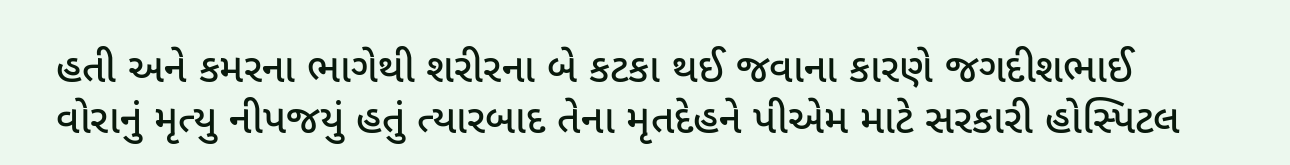હતી અને કમરના ભાગેથી શરીરના બે કટકા થઈ જવાના કારણે જગદીશભાઈ વોરાનું મૃત્યુ નીપજયું હતું ત્યારબાદ તેના મૃતદેહને પીએમ માટે સરકારી હોસ્પિટલ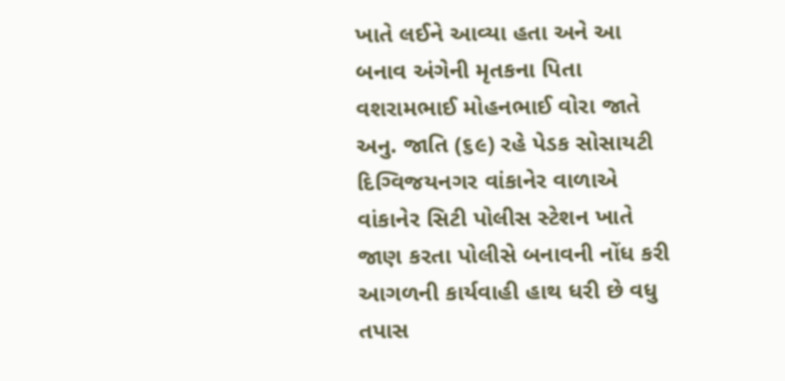ખાતે લઈને આવ્યા હતા અને આ બનાવ અંગેની મૃતકના પિતા વશરામભાઈ મોહનભાઈ વોરા જાતે અનુ. જાતિ (૬૯) રહે પેડક સોસાયટી દિગ્વિજયનગર વાંકાનેર વાળાએ વાંકાનેર સિટી પોલીસ સ્ટેશન ખાતે જાણ કરતા પોલીસે બનાવની નોંધ કરી આગળની કાર્યવાહી હાથ ધરી છે વધુ તપાસ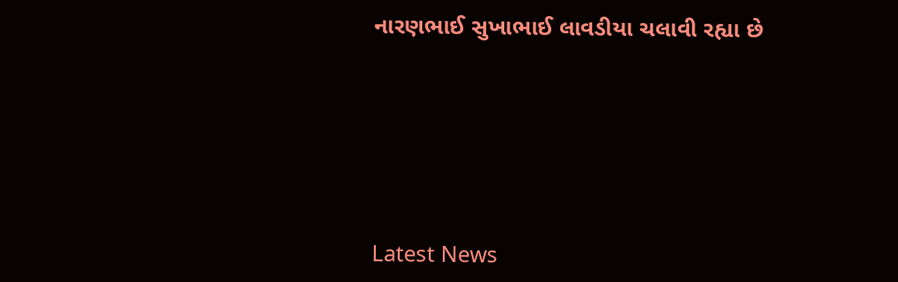નારણભાઈ સુખાભાઈ લાવડીયા ચલાવી રહ્યા છે






Latest News